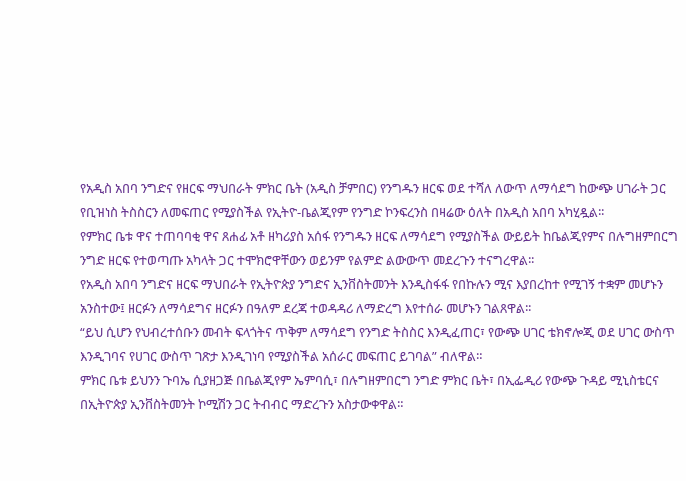የአዲስ አበባ ንግድና የዘርፍ ማህበራት ምክር ቤት (አዲስ ቻምበር) የንግዱን ዘርፍ ወደ ተሻለ ለውጥ ለማሳደግ ከውጭ ሀገራት ጋር የቢዝነስ ትስስርን ለመፍጠር የሚያስችል የኢትዮ-ቤልጂየም የንግድ ኮንፍረንስ በዛሬው ዕለት በአዲስ አበባ አካሂዷል፡፡
የምክር ቤቱ ዋና ተጠባባቂ ዋና ጸሐፊ አቶ ዘካሪያስ አሰፋ የንግዱን ዘርፍ ለማሳደግ የሚያስችል ውይይት ከቤልጂየምና በሉግዘምበርግ ንግድ ዘርፍ የተወጣጡ አካላት ጋር ተሞክሮዋቸውን ወይንም የልምድ ልውውጥ መደረጉን ተናግረዋል፡፡
የአዲስ አበባ ንግድና ዘርፍ ማህበራት የኢትዮጵያ ንግድና ኢንቨስትመንት እንዲስፋፋ የበኩሉን ሚና እያበረከተ የሚገኝ ተቋም መሆኑን አንስተው፤ ዘርፉን ለማሳደግና ዘርፉን በዓለም ደረጃ ተወዳዳሪ ለማድረግ እየተሰራ መሆኑን ገልጸዋል፡፡
“ይህ ሲሆን የህብረተሰቡን መብት ፍላጎትና ጥቅም ለማሳደግ የንግድ ትስስር እንዲፈጠር፣ የውጭ ሀገር ቴክኖሎጂ ወደ ሀገር ውስጥ እንዲገባና የሀገር ውስጥ ገጽታ እንዲገነባ የሚያስችል አሰራር መፍጠር ይገባል” ብለዋል።
ምክር ቤቱ ይህንን ጉባኤ ሲያዘጋጅ በቤልጂየም ኤምባሲ፣ በሉግዘምበርግ ንግድ ምክር ቤት፣ በኢፌዲሪ የውጭ ጉዳይ ሚኒስቴርና በኢትዮጵያ ኢንቨስትመንት ኮሚሽን ጋር ትብብር ማድረጉን አስታውቀዋል።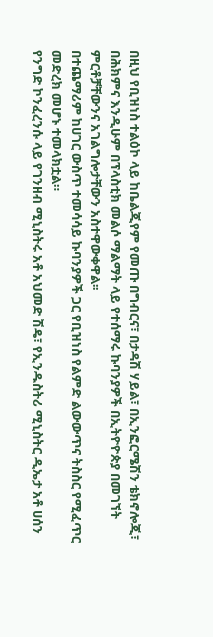በዚህ የቢዝነስ ተልዕኮ ላይ ከቤልጂየም የመጡ በግብርና፣ በታዳሽ ሃይል፣ በኢንፎርሜሽን ቴክኖሎጂ፣ በሕክምና እንዲሁም በፕላስቲክ መልሶ ማልማት ላይ የተሰማሩ ኩባንያዎች በኢትዮዮጵያ በመገኘት ምርቶቻቸውንና አገልግሎታቸውን አስተዋውቀዋል፡፡
በተጨማሪም ከሀገር ውስጥ ተመሳሳይ ኩባንያዎች ጋር የቢዝነስ የልምድ ልውውጥና ትስስር የሚፈጥር መድረክ መሆኑ ተመላክቷል።
የንግድ ኮንፈረንሱ ላይ የገንዘብ ሚኒስትሩ አቶ አህመድ ሽዴ፣ የኢንዱስትሪ ሚኒስትር ዲኤታ አቶ ሀሰን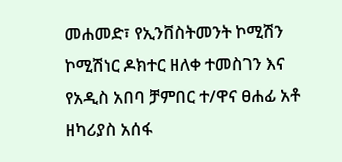መሐመድ፣ የኢንቨስትመንት ኮሚሽን ኮሚሽነር ዶክተር ዘለቀ ተመስገን እና የአዲስ አበባ ቻምበር ተ/ዋና ፀሐፊ አቶ ዘካሪያስ አሰፋ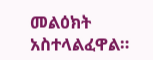መልዕክት አስተላልፈዋል።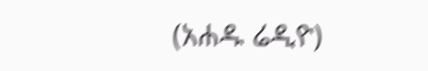(አሐዱ ሬዲዮ)